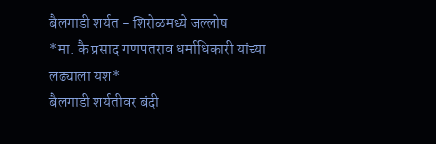बैलगाडी शर्यत - शिरोळमध्ये जल्लोष
*मा. कै प्रसाद गणपतराव धर्माधिकारी यांच्या लढ्याला यश*
बैलगाडी शर्यतीवर बंदी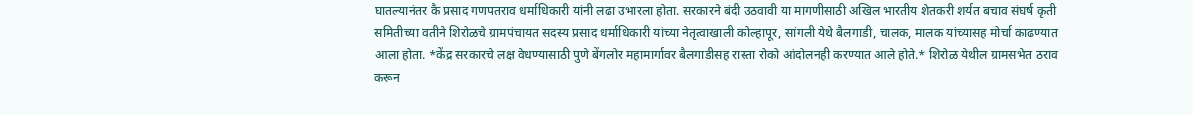घातल्यानंतर कै प्रसाद गणपतराव धर्माधिकारी यांनी लढा उभारला होता. सरकारने बंदी उठवावी या मागणीसाठी अखिल भारतीय शेतकरी शर्यत बचाव संघर्ष कृती समितीच्या वतीने शिरोळचे ग्रामपंचायत सदस्य प्रसाद धर्माधिकारी यांच्या नेतृत्वाखाली कोल्हापूर, सांगली येथे बैलगाडी, चालक, मालक यांच्यासह मोर्चा काढण्यात आला होता. *केंद्र सरकारचे लक्ष वेधण्यासाठी पुणे बेंगलोर महामार्गावर बैलगाडीसह रास्ता रोको आंदोलनही करण्यात आले होते.* शिरोळ येथील ग्रामसभेत ठराव करून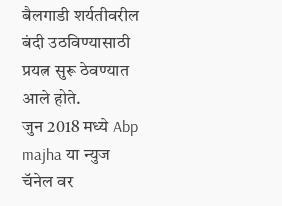बैलगाडी शर्यतीवरील बंदी उठविण्यासाठी प्रयत्न सुरू ठेवण्यात आले होते.
जुन 2018 मध्ये Abp majha या न्युज चॅनेल वर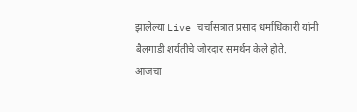झालेल्या Live चर्चासत्रात प्रसाद धर्माधिकारी यांनी बैलगाडी शर्यतीचे जोरदार समर्थन केले होते.
आजचा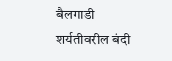बैलगाडी शर्यतीवरील बंदी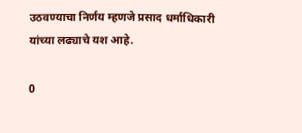उठवण्याचा निर्णय म्हणजे प्रसाद धर्माधिकारी यांच्या लढ्याचे यश आहे.

0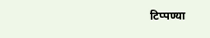टिप्पण्या